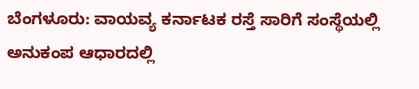ಬೆಂಗಳೂರು: ವಾಯವ್ಯ ಕರ್ನಾಟಕ ರಸ್ತೆ ಸಾರಿಗೆ ಸಂಸ್ಥೆಯಲ್ಲಿ ಅನುಕಂಪ ಆಧಾರದಲ್ಲಿ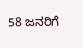58 ಜನರಿಗೆ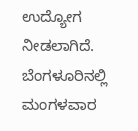ಉದ್ಯೋಗ ನೀಡಲಾಗಿದೆ. ಬೆಂಗಳೂರಿನಲ್ಲಿ ಮಂಗಳವಾರ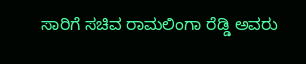ಸಾರಿಗೆ ಸಚಿವ ರಾಮಲಿಂಗಾ ರೆಡ್ಡಿ ಅವರು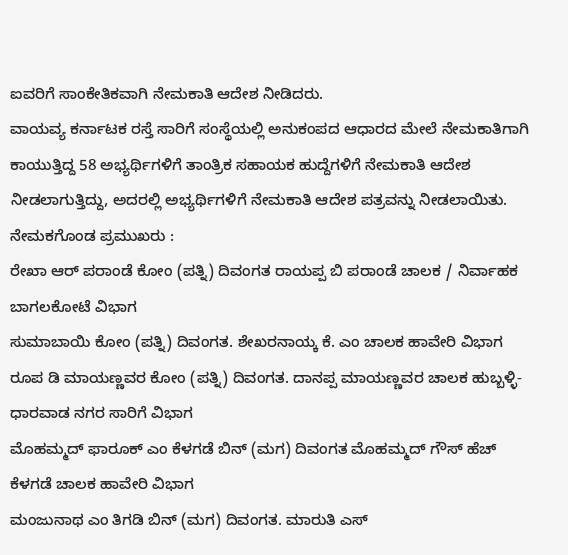ಐವರಿಗೆ ಸಾಂಕೇತಿಕವಾಗಿ ನೇಮಕಾತಿ ಆದೇಶ ನೀಡಿದರು.
ವಾಯವ್ಯ ಕರ್ನಾಟಕ ರಸ್ತೆ ಸಾರಿಗೆ ಸಂಸ್ಥೆಯಲ್ಲಿ ಅನುಕಂಪದ ಆಧಾರದ ಮೇಲೆ ನೇಮಕಾತಿಗಾಗಿ ಕಾಯುತ್ತಿದ್ದ 58 ಅಭ್ಯರ್ಥಿಗಳಿಗೆ ತಾಂತ್ರಿಕ ಸಹಾಯಕ ಹುದ್ದೆಗಳಿಗೆ ನೇಮಕಾತಿ ಆದೇಶ ನೀಡಲಾಗುತ್ತಿದ್ದು, ಅದರಲ್ಲಿ ಅಭ್ಯರ್ಥಿಗಳಿಗೆ ನೇಮಕಾತಿ ಆದೇಶ ಪತ್ರವನ್ನು ನೀಡಲಾಯಿತು.
ನೇಮಕಗೊಂಡ ಪ್ರಮುಖರು :
ರೇಖಾ ಆರ್ ಪರಾಂಡೆ ಕೋಂ (ಪತ್ನಿ) ದಿವಂಗತ ರಾಯಪ್ಪ ಬಿ ಪರಾಂಡೆ ಚಾಲಕ / ನಿರ್ವಾಹಕ ಬಾಗಲಕೋಟೆ ವಿಭಾಗ
ಸುಮಾಬಾಯಿ ಕೋಂ (ಪತ್ನಿ) ದಿವಂಗತ. ಶೇಖರನಾಯ್ಕ ಕೆ. ಎಂ ಚಾಲಕ ಹಾವೇರಿ ವಿಭಾಗ
ರೂಪ ಡಿ ಮಾಯಣ್ಣವರ ಕೋಂ (ಪತ್ನಿ) ದಿವಂಗತ. ದಾನಪ್ಪ ಮಾಯಣ್ಣವರ ಚಾಲಕ ಹುಬ್ಬಳ್ಳಿ-ಧಾರವಾಡ ನಗರ ಸಾರಿಗೆ ವಿಭಾಗ
ಮೊಹಮ್ಮದ್ ಫಾರೂಕ್ ಎಂ ಕೆಳಗಡೆ ಬಿನ್ (ಮಗ) ದಿವಂಗತ ಮೊಹಮ್ಮದ್ ಗೌಸ್ ಹೆಚ್ ಕೆಳಗಡೆ ಚಾಲಕ ಹಾವೇರಿ ವಿಭಾಗ
ಮಂಜುನಾಥ ಎಂ ತಿಗಡಿ ಬಿನ್ (ಮಗ) ದಿವಂಗತ. ಮಾರುತಿ ಎಸ್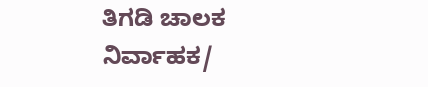ತಿಗಡಿ ಚಾಲಕ ನಿರ್ವಾಹಕ/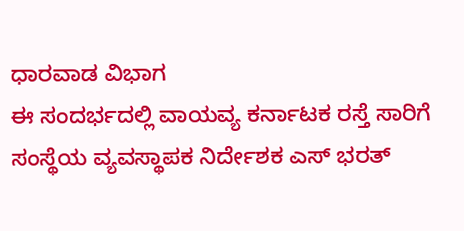ಧಾರವಾಡ ವಿಭಾಗ
ಈ ಸಂದರ್ಭದಲ್ಲಿ ವಾಯವ್ಯ ಕರ್ನಾಟಕ ರಸ್ತೆ ಸಾರಿಗೆ ಸಂಸ್ಥೆಯ ವ್ಯವಸ್ಥಾಪಕ ನಿರ್ದೇಶಕ ಎಸ್ ಭರತ್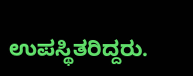ಉಪಸ್ಥಿತರಿದ್ದರು.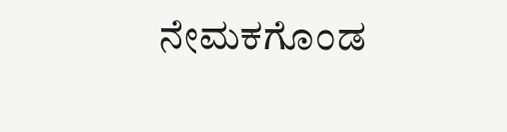ನೇಮಕಗೊಂಡ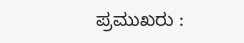ಪ್ರಮುಖರು :